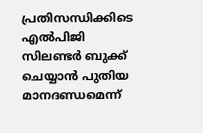പ്രതിസന്ധിക്കിടെ എൽപിജി സിലണ്ടർ ബുക്ക് ചെയ്യാൻ പുതിയ മാനദണ്ഡമെന്ന്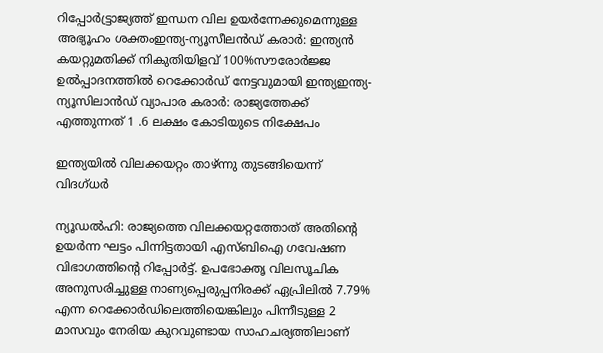റിപ്പോര്‍ട്ട്രാജ്യത്ത് ഇന്ധന വില ഉയർന്നേക്കുമെന്നുള്ള അഭ്യൂഹം ശക്തംഇന്ത്യ-ന്യൂസീലൻഡ് കരാർ: ഇന്ത്യൻ കയറ്റുമതിക്ക് നികുതിയിളവ് 100%സൗരോർജ്ജ ഉൽപ്പാദനത്തിൽ റെക്കോർഡ് നേട്ടവുമായി ഇന്ത്യഇന്ത്യ-ന്യൂസിലാൻഡ് വ്യാപാര കരാർ: രാജ്യത്തേക്ക് എത്തുന്നത് 1 .6 ലക്ഷം കോടിയുടെ നിക്ഷേപം

ഇന്ത്യയിൽ വിലക്കയറ്റം താഴ്ന്നു തുടങ്ങിയെന്ന് വിദഗ്ധർ

ന്യൂഡൽഹി: രാജ്യത്തെ വിലക്കയറ്റത്തോത് അതിന്റെ ഉയർന്ന ഘട്ടം പിന്നിട്ടതായി എസ്ബിഐ ഗവേഷണ വിഭാഗത്തിന്റെ റിപ്പോർട്ട്. ഉപഭോക്തൃ വിലസൂചിക അനുസരിച്ചുള്ള നാണ്യപ്പെരുപ്പനിരക്ക് ഏപ്രിലിൽ 7.79% എന്ന റെക്കോർഡിലെത്തിയെങ്കിലും പിന്നീടുള്ള 2 മാസവും നേരിയ കുറവുണ്ടായ സാഹചര്യത്തിലാണ്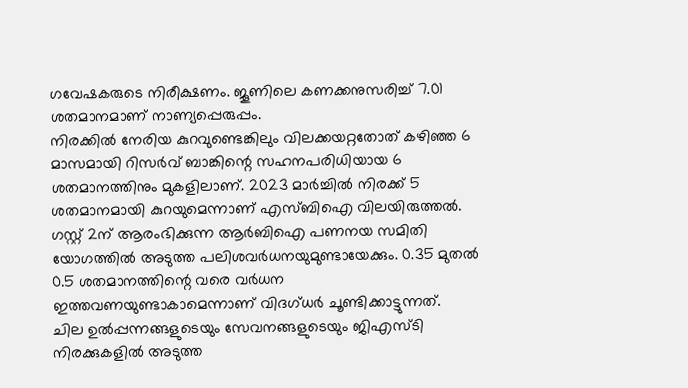ഗവേഷകരുടെ നിരീക്ഷണം. ജൂണിലെ കണക്കനുസരിച്ച് 7.01 ശതമാനമാണ് നാണ്യപ്പെരുപ്പം.
നിരക്കിൽ നേരിയ കുറവുണ്ടെങ്കിലും വിലക്കയറ്റതോത് കഴിഞ്ഞ 6 മാസമായി റിസർവ് ബാങ്കിന്റെ സഹനപരിധിയായ 6 ശതമാനത്തിനും മുകളിലാണ്. 2023 മാർച്ചിൽ നിരക്ക് 5 ശതമാനമായി കുറയുമെന്നാണ് എസ്ബിഐ വിലയിരുത്തൽ. ഗസ്റ്റ് 2ന് ആരംഭിക്കുന്ന ആർബിഐ പണനയ സമിതി യോഗത്തിൽ അടുത്ത പലിശവർധനയുമുണ്ടായേക്കും. 0.35 മുതൽ 0.5 ശതമാനത്തിന്റെ വരെ വർധന ഇത്തവണയുണ്ടാകാമെന്നാണ് വിദഗ്ധർ ചൂണ്ടിക്കാട്ടുന്നത്.
ചില ഉൽപ്പന്നങ്ങളുടെയും സേവനങ്ങളുടെയും ജിഎസ്ടി നിരക്കുകളിൽ അടുത്ത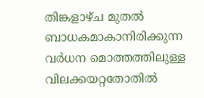തിങ്കളാഴ്ച മുതൽ ബാധകമാകാനിരിക്കുന്ന വർധന മൊത്തത്തിലുള്ള വിലക്കയറ്റതോതിൽ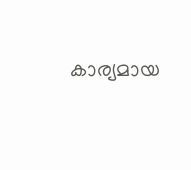കാര്യമായ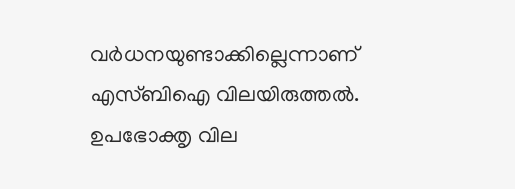വർധനയുണ്ടാക്കില്ലെന്നാണ് എസ്ബിഐ വിലയിരുത്തൽ. ഉപഭോക്തൃ വില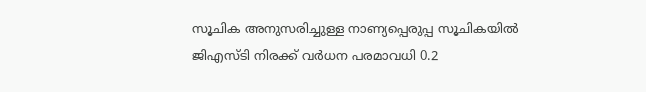സൂചിക അനുസരിച്ചുള്ള നാണ്യപ്പെരുപ്പ സൂചികയിൽ ജിഎസ്ടി നിരക്ക് വർധന പരമാവധി 0.2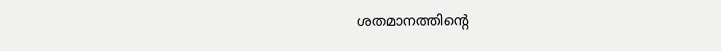ശതമാനത്തിന്റെ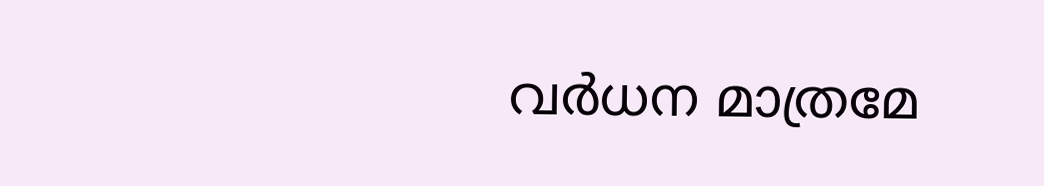വർധന മാത്രമേ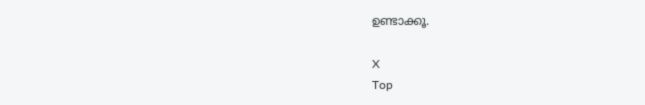ഉണ്ടാക്കൂ.

X
Top